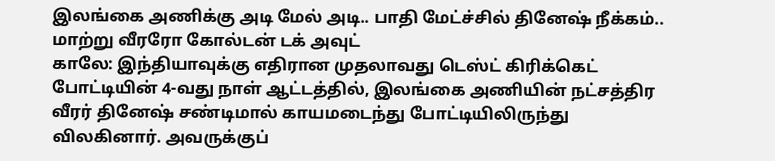இலங்கை அணிக்கு அடி மேல் அடி.. பாதி மேட்ச்சில் தினேஷ் நீக்கம்.. மாற்று வீரரோ கோல்டன் டக் அவுட்
காலே: இந்தியாவுக்கு எதிரான முதலாவது டெஸ்ட் கிரிக்கெட் போட்டியின் 4-வது நாள் ஆட்டத்தில், இலங்கை அணியின் நட்சத்திர வீரர் தினேஷ் சண்டிமால் காயமடைந்து போட்டியிலிருந்து விலகினார். அவருக்குப்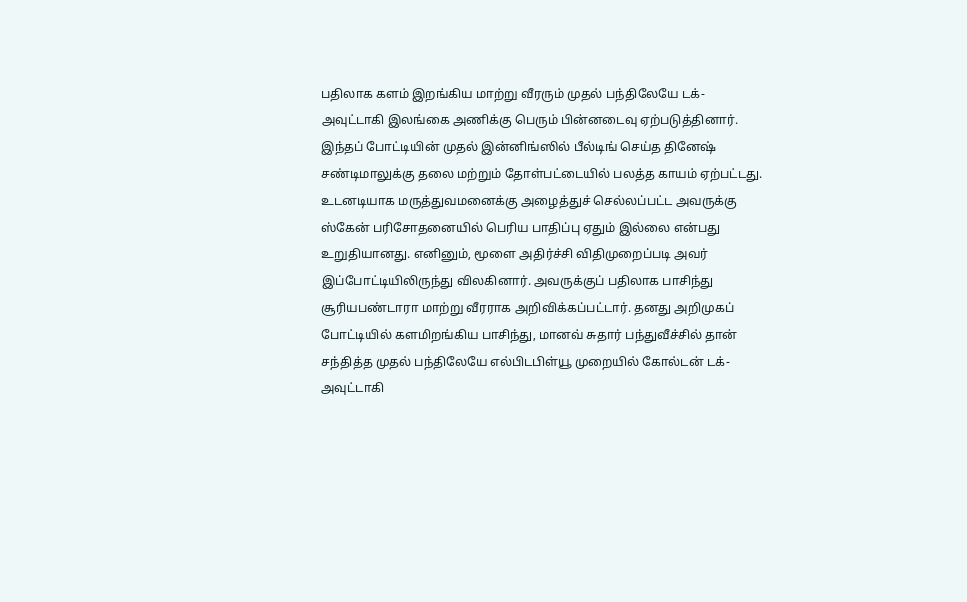பதிலாக களம் இறங்கிய மாற்று வீரரும் முதல் பந்திலேயே டக்-அவுட்டாகி இலங்கை அணிக்கு பெரும் பின்னடைவு ஏற்படுத்தினார்.
இந்தப் போட்டியின் முதல் இன்னிங்ஸில் பீல்டிங் செய்த தினேஷ் சண்டிமாலுக்கு தலை மற்றும் தோள்பட்டையில் பலத்த காயம் ஏற்பட்டது. உடனடியாக மருத்துவமனைக்கு அழைத்துச் செல்லப்பட்ட அவருக்கு ஸ்கேன் பரிசோதனையில் பெரிய பாதிப்பு ஏதும் இல்லை என்பது உறுதியானது. எனினும், மூளை அதிர்ச்சி விதிமுறைப்படி அவர் இப்போட்டியிலிருந்து விலகினார். அவருக்குப் பதிலாக பாசிந்து சூரியபண்டாரா மாற்று வீரராக அறிவிக்கப்பட்டார். தனது அறிமுகப் போட்டியில் களமிறங்கிய பாசிந்து, மானவ் சுதார் பந்துவீச்சில் தான் சந்தித்த முதல் பந்திலேயே எல்பிடபிள்யூ முறையில் கோல்டன் டக்-அவுட்டாகி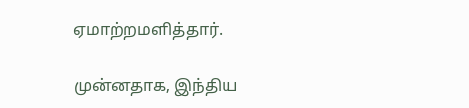ஏமாற்றமளித்தார்.

முன்னதாக, இந்திய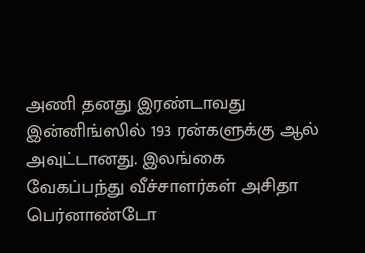அணி தனது இரண்டாவது இன்னிங்ஸில் 193 ரன்களுக்கு ஆல் அவுட்டானது. இலங்கை வேகப்பந்து வீச்சாளர்கள் அசிதா பெர்னாண்டோ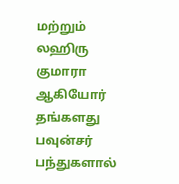மற்றும் லஹிரு குமாரா ஆகியோர் தங்களது பவுன்சர் பந்துகளால்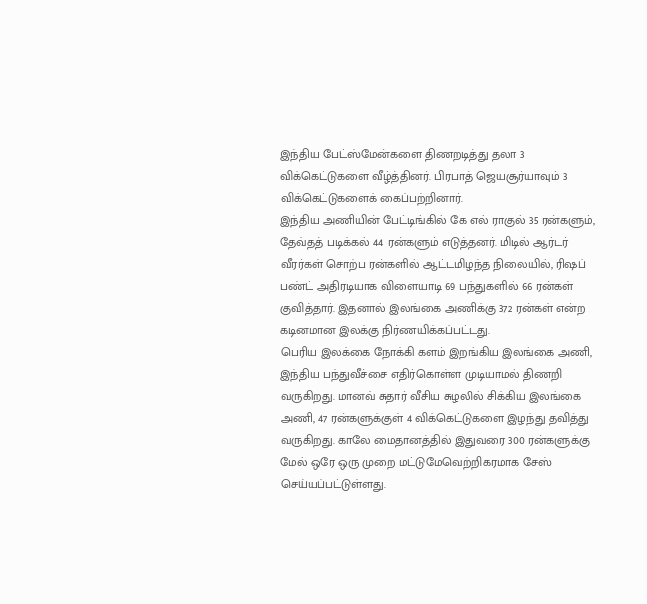இந்திய பேட்ஸ்மேன்களை திணறடித்து தலா 3 விக்கெட்டுகளை வீழ்த்தினர். பிரபாத் ஜெயசூர்யாவும் 3 விக்கெட்டுகளைக் கைப்பற்றினார்.
இந்திய அணியின் பேட்டிங்கில் கே எல் ராகுல் 35 ரன்களும், தேவ்தத் படிக்கல் 44 ரன்களும் எடுத்தனர். மிடில் ஆர்டர் வீரர்கள் சொற்ப ரன்களில் ஆட்டமிழந்த நிலையில், ரிஷப் பண்ட் அதிரடியாக விளையாடி 69 பந்துகளில் 66 ரன்கள் குவித்தார். இதனால் இலங்கை அணிக்கு 372 ரன்கள் என்ற கடினமான இலக்கு நிர்ணயிக்கப்பட்டது.
பெரிய இலக்கை நோக்கி களம் இறங்கிய இலங்கை அணி, இந்திய பந்துவீச்சை எதிர்கொள்ள முடியாமல் திணறி வருகிறது. மானவ் சுதார் வீசிய சுழலில் சிக்கிய இலங்கை அணி, 47 ரன்களுக்குள் 4 விக்கெட்டுகளை இழந்து தவித்து வருகிறது. காலே மைதானத்தில் இதுவரை 300 ரன்களுக்கு மேல் ஒரே ஒரு முறை மட்டுமேவெற்றிகரமாக சேஸ் செய்யப்பட்டுள்ளது.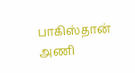பாகிஸ்தான் அணி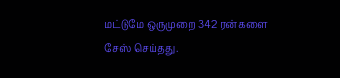மட்டுமே ஒருமுறை 342 ரன்களை சேஸ் செய்தது.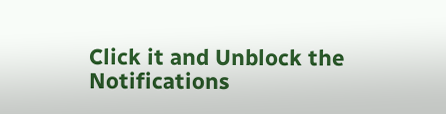Click it and Unblock the Notifications